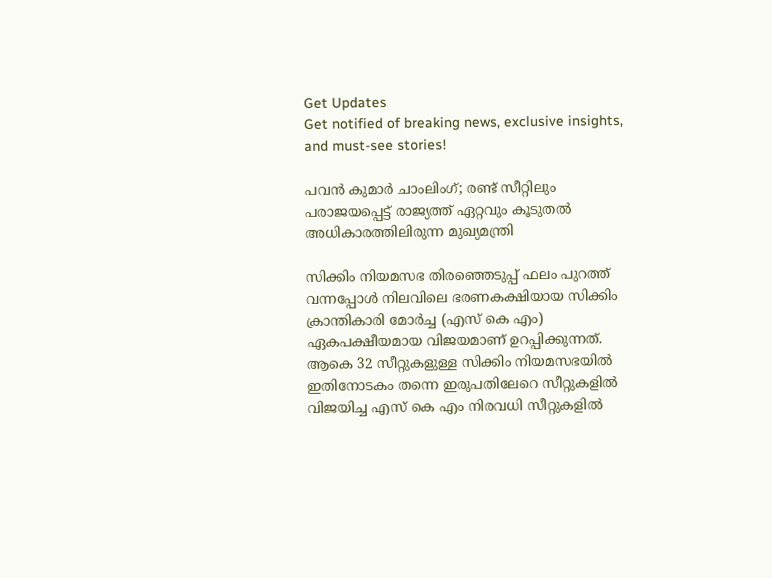Get Updates
Get notified of breaking news, exclusive insights, and must-see stories!

പവൻ കുമാർ ചാംലിംഗ്; രണ്ട് സീറ്റിലും പരാജയപ്പെട്ട് രാജ്യത്ത് ഏറ്റവും കൂടുതല്‍ അധികാരത്തിലിരുന്ന മുഖ്യമന്ത്രി

സിക്കിം നിയമസഭ തിരഞ്ഞെടുപ്പ് ഫലം പുറത്ത് വന്നപ്പോള്‍ നിലവിലെ ഭരണകക്ഷിയായ സിക്കിം ക്രാന്തികാരി മോർച്ച (എസ് കെ എം) ഏകപക്ഷീയമായ വിജയമാണ് ഉറപ്പിക്കുന്നത്. ആകെ 32 സീറ്റുകളുള്ള സിക്കിം നിയമസഭയില്‍ ഇതിനോടകം തന്നെ ഇരുപതിലേറെ സീറ്റുകളില്‍ വിജയിച്ച എസ് കെ എം നിരവധി സീറ്റുകളില്‍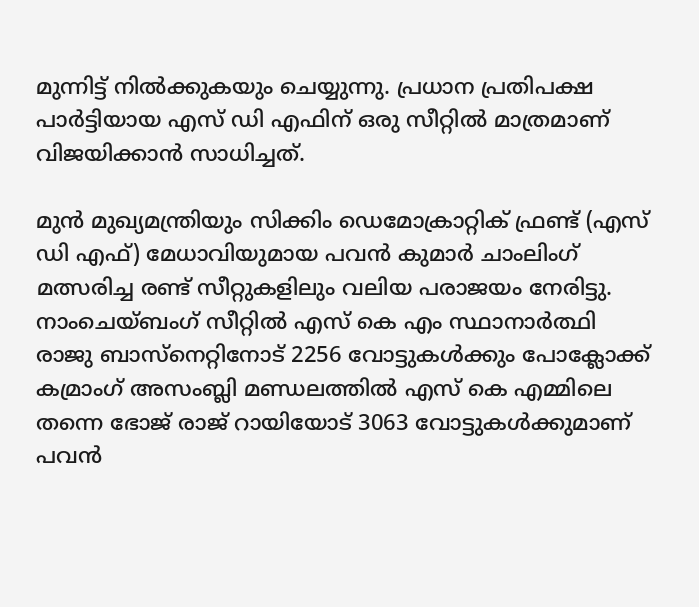മുന്നിട്ട് നില്‍ക്കുകയും ചെയ്യുന്നു. പ്രധാന പ്രതിപക്ഷ പാർട്ടിയായ എസ് ഡി എഫിന് ഒരു സീറ്റില്‍ മാത്രമാണ് വിജയിക്കാന്‍ സാധിച്ചത്.

മുൻ മുഖ്യമന്ത്രിയും സിക്കിം ഡെമോക്രാറ്റിക് ഫ്രണ്ട് (എസ് ഡി എഫ്) മേധാവിയുമായ പവൻ കുമാർ ചാംലിംഗ് മത്സരിച്ച രണ്ട് സീറ്റുകളിലും വലിയ പരാജയം നേരിട്ടു. നാംചെയ്ബംഗ് സീറ്റിൽ എസ് കെ എം സ്ഥാനാർത്ഥി രാജു ബാസ്‌നെറ്റിനോട് 2256 വോട്ടുകൾക്കും പോക്ലോക്ക് കമ്രാംഗ് അസംബ്ലി മണ്ഡലത്തിൽ എസ്‌ കെ എമ്മിലെ തന്നെ ഭോജ് രാജ് റായിയോട് 3063 വോട്ടുകൾക്കുമാണ് പവൻ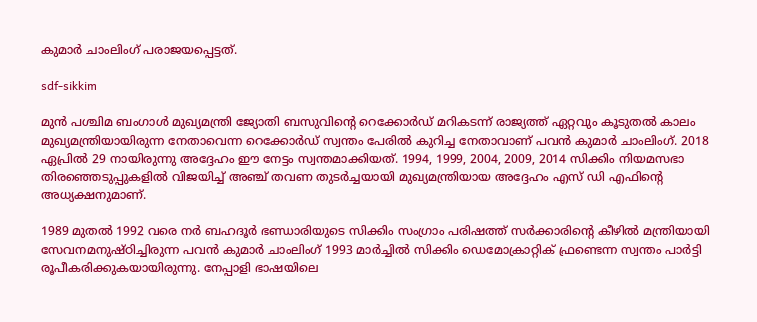കുമാർ ചാംലിംഗ് പരാജയപ്പെട്ടത്.

sdf-sikkim

മുന്‍ പശ്ചിമ ബംഗാള്‍ മുഖ്യമന്ത്രി ജ്യോതി ബസുവിൻ്റെ റെക്കോർഡ് മറികടന്ന് രാജ്യത്ത് ഏറ്റവും കൂടുതൽ കാലം മുഖ്യമന്ത്രിയായിരുന്ന നേതാവെന്ന റെക്കോർഡ് സ്വന്തം പേരില്‍ കുറിച്ച നേതാവാണ് പവൻ കുമാർ ചാംലിംഗ്. 2018 ഏപ്രിൽ 29 നായിരുന്നു അദ്ദേഹം ഈ നേട്ടം സ്വന്തമാക്കിയത്. 1994, 1999, 2004, 2009, 2014 സിക്കിം നിയമസഭാ തിരഞ്ഞെടുപ്പുകളിൽ വിജയിച്ച് അഞ്ച് തവണ തുടർച്ചയായി മുഖ്യമന്ത്രിയായ അദ്ദേഹം എസ് ഡി എഫിന്റെ അധ്യക്ഷനുമാണ്.

1989 മുതൽ 1992 വരെ നർ ബഹദൂർ ഭണ്ഡാരിയുടെ സിക്കിം സംഗ്രാം പരിഷത്ത് സർക്കാരിൻ്റെ കീഴിൽ മന്ത്രിയായി സേവനമനുഷ്ഠിച്ചിരുന്ന പവൻ കുമാർ ചാംലിംഗ് 1993 മാർച്ചിൽ സിക്കിം ഡെമോക്രാറ്റിക് ഫ്രണ്ടെന്ന സ്വന്തം പാർട്ടി രൂപീകരിക്കുകയായിരുന്നു. നേപ്പാളി ഭാഷയിലെ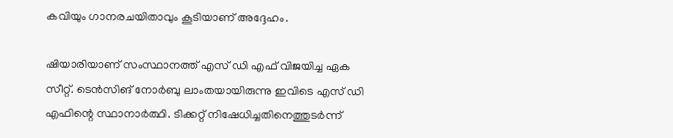കവിയും ഗാനരചയിതാവും കൂടിയാണ് അദ്ദേഹം.

ഷിയാരിയാണ് സംസ്ഥാനത്ത് എസ് ഡി എഫ് വിജയിച്ച ഏക സീറ്റ്. ടെൻസിങ് നോർബു ലാംതയായിരുന്നു ഇവിടെ എസ് ഡി എഫിന്റെ സ്ഥാനാർത്ഥി. ടിക്കറ്റ് നിഷേധിച്ചതിനെത്തുടർന്ന്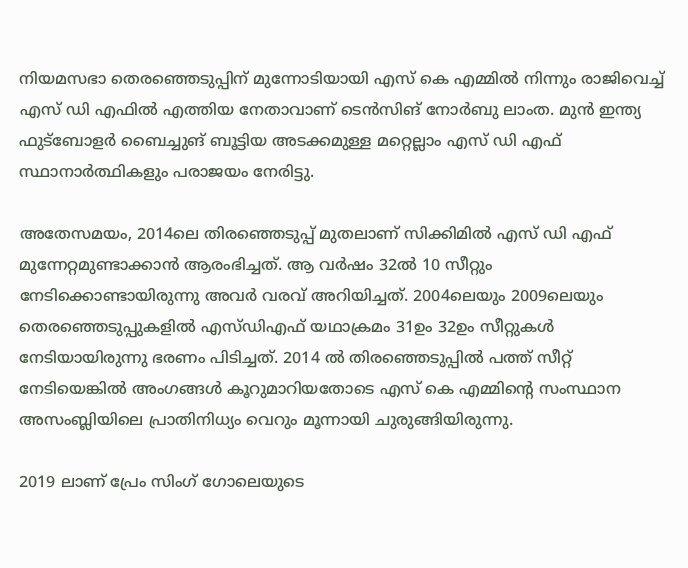നിയമസഭാ തെരഞ്ഞെടുപ്പിന് മുന്നോടിയായി എസ്‌ കെ എമ്മിൽ നിന്നും രാജിവെച്ച് എസ് ഡി എഫില്‍ എത്തിയ നേതാവാണ് ടെൻസിങ് നോർബു ലാംത. മുന്‍ ഇന്ത്യ ഫുട്ബോളർ ബൈച്ചുങ് ബൂട്ടിയ അടക്കമുള്ള മറ്റെല്ലാം എസ് ഡി എഫ് സ്ഥാനാർത്ഥികളും പരാജയം നേരിട്ടു.

അതേസമയം, 2014ലെ തിരഞ്ഞെടുപ്പ് മുതലാണ് സിക്കിമില്‍ എസ് ഡി എഫ് മുന്നേറ്റമുണ്ടാക്കാന്‍ ആരംഭിച്ചത്. ആ വർഷം 32ൽ 10 സീറ്റും നേടിക്കൊണ്ടായിരുന്നു അവർ വരവ് അറിയിച്ചത്. 2004ലെയും 2009ലെയും തെരഞ്ഞെടുപ്പുകളിൽ എസ്ഡിഎഫ് യഥാക്രമം 31ഉം 32ഉം സീറ്റുകൾ നേടിയായിരുന്നു ഭരണം പിടിച്ചത്. 2014 ല്‍ തിരഞ്ഞെടുപ്പില്‍ പത്ത് സീറ്റ് നേടിയെങ്കില്‍ അംഗങ്ങള്‍ കൂറുമാറിയതോടെ എസ് കെ എമ്മിന്റെ സംസ്ഥാന അസംബ്ലിയിലെ പ്രാതിനിധ്യം വെറും മൂന്നായി ചുരുങ്ങിയിരുന്നു.

2019 ലാണ് പ്രേം സിംഗ് ഗോലെയുടെ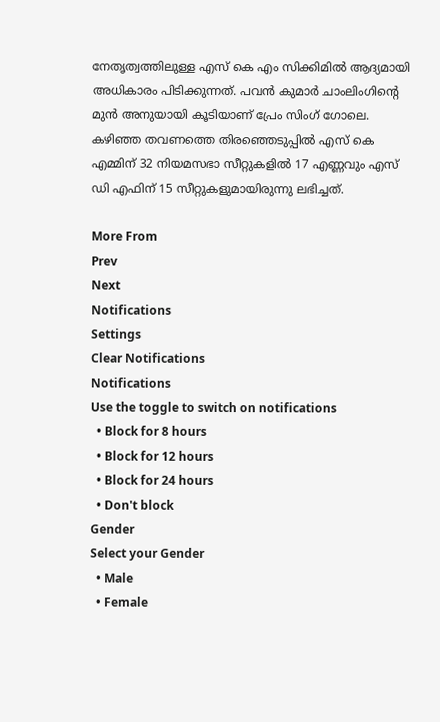നേതൃത്വത്തിലുള്ള എസ് കെ എം സിക്കിമില്‍ ആദ്യമായി അധികാരം പിടിക്കുന്നത്. പവൻ കുമാർ ചാംലിംഗിന്റെ മുന്‍ അനുയായി കൂടിയാണ് പ്രേം സിംഗ് ഗോലെ. കഴിഞ്ഞ തവണത്തെ തിരഞ്ഞെടുപ്പില്‍ എസ്‌ കെ എമ്മിന് 32 നിയമസഭാ സീറ്റുകളിൽ 17 എണ്ണവും എസ്‌ ഡി എഫിന് 15 സീറ്റുകളുമായിരുന്നു ലഭിച്ചത്.

More From
Prev
Next
Notifications
Settings
Clear Notifications
Notifications
Use the toggle to switch on notifications
  • Block for 8 hours
  • Block for 12 hours
  • Block for 24 hours
  • Don't block
Gender
Select your Gender
  • Male
  • Female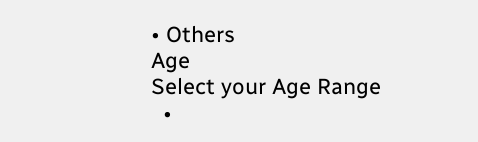• Others
Age
Select your Age Range
  •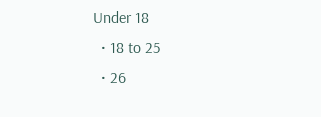Under 18
  • 18 to 25
  • 26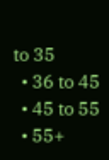to 35
  • 36 to 45
  • 45 to 55
  • 55+